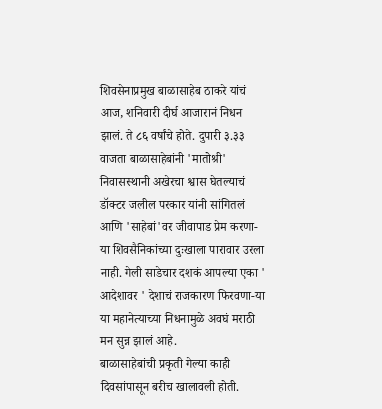शिवसेनाप्रमुख बाळासाहेब ठाकरे यांचं आज, शनिवारी दीर्घ आजारानं निधन झालं. ते ८६ वर्षांचे होते. दुपारी ३.३३ वाजता बाळासाहेबांनी 'मातोश्री' निवासस्थानी अखेरचा श्वास घेतल्याचं डॉक्टर जलील परकार यांनी सांगितलं आणि 'साहेबां'वर जीवापाड प्रेम करणा-या शिवसैनिकांच्या दुःखाला पारावार उरला नाही. गेली साडेचार दशकं आपल्या एका ' आदेशावर ' देशाचं राजकारण फिरवणा-या या महानेत्याच्या निधनामुळे अवघं मराठी मन सुन्न झालं आहे.
बाळासाहेबांची प्रकृती गेल्या काही दिवसांपासून बरीच खालावली होती.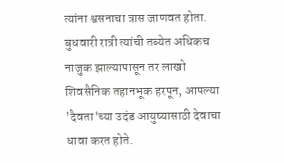त्यांना श्वसनाचा त्रास जाणवत होता. बुधवारी रात्री त्यांची तब्येत अधिकच नाजुक झाल्यापासून तर लाखो शिवसैनिक तहानभूक हरपून, आपल्या 'दैवता'च्या उदंड आयुष्यासाठी देवाचा धावा करत होते.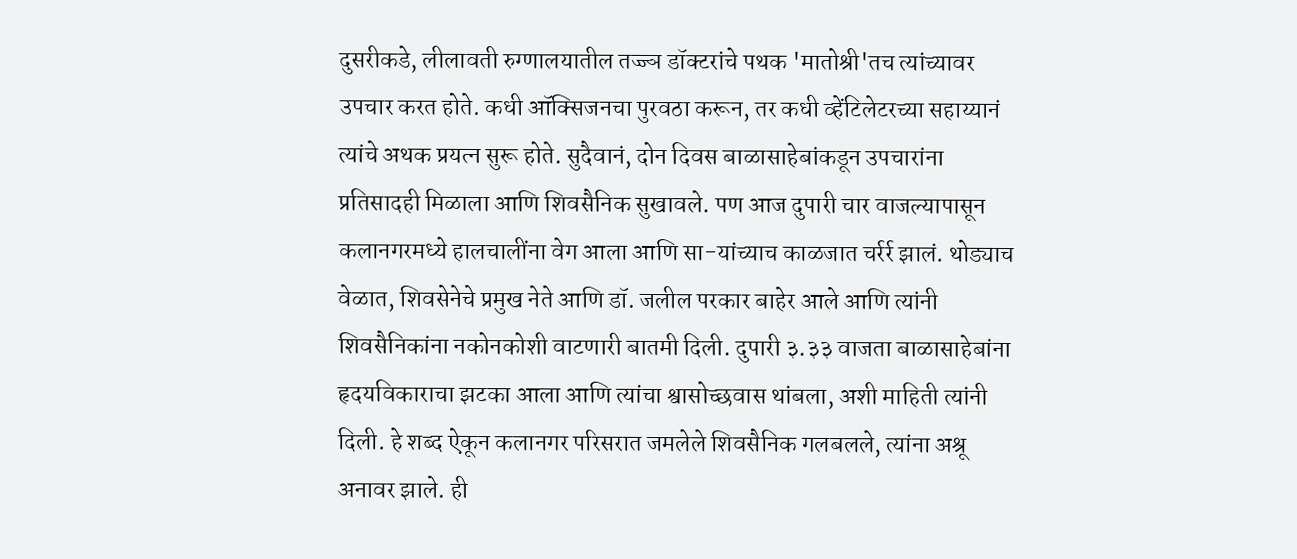दुसरीकडे, लीलावती रुग्णालयातील तज्ज्ञ डॉक्टरांचे पथक 'मातोश्री'तच त्यांच्यावर उपचार करत होते. कधी ऑक्सिजनचा पुरवठा करून, तर कधी व्हेंटिलेटरच्या सहाय्यानं त्यांचे अथक प्रयत्न सुरू होते. सुदैवानं, दोन दिवस बाळासाहेबांकडून उपचारांना प्रतिसादही मिळाला आणि शिवसैनिक सुखावले. पण आज दुपारी चार वाजल्यापासून कलानगरमध्ये हालचालींना वेग आला आणि सा-यांच्याच काळजात चर्रर्र झालं. थोड्याच वेळात, शिवसेनेचे प्रमुख नेते आणि डॉ. जलील परकार बाहेर आले आणि त्यांनी शिवसैनिकांना नकोनकोशी वाटणारी बातमी दिली. दुपारी ३.३३ वाजता बाळासाहेबांना हृदयविकाराचा झटका आला आणि त्यांचा श्वासोच्छवास थांबला, अशी माहिती त्यांनी दिली. हे शब्द ऐकून कलानगर परिसरात जमलेले शिवसैनिक गलबलले, त्यांना अश्रू अनावर झाले. ही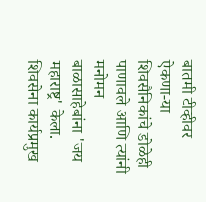बातमी टीव्हीवर ऐकणा-या शिवसैनिकांचे डोळेही पाणावले आणि त्यांनी मनोमन बाळासाहेबांना 'जय महाराष्ट्र' केला. शिवसेना कार्यप्रमुख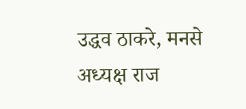उद्धव ठाकरे, मनसे अध्यक्ष राज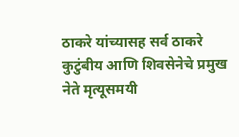ठाकरे यांच्यासह सर्व ठाकरे कुटुंबीय आणि शिवसेनेचे प्रमुख नेते मृत्यूसमयी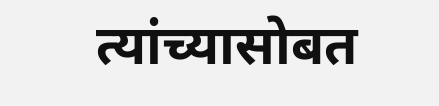त्यांच्यासोबत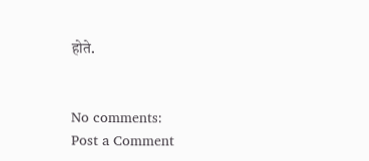होते.


No comments:
Post a Comment